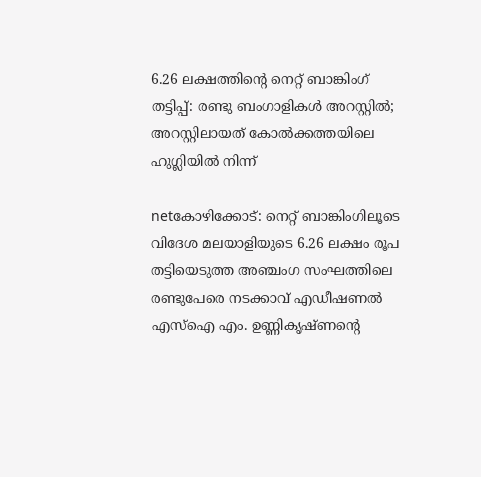6.26 ലക്ഷത്തിന്റെ നെറ്റ് ബാങ്കിംഗ് തട്ടിപ്പ്: രണ്ടു ബംഗാളികള്‍ അറസ്റ്റില്‍; അറസ്റ്റിലായത് കോല്‍ക്കത്തയിലെ ഹുഗ്ലിയില്‍ നിന്ന്

netകോഴിക്കോട്: നെറ്റ് ബാങ്കിംഗിലൂടെ വിദേശ മലയാളിയുടെ 6.26 ലക്ഷം രൂപ തട്ടിയെടുത്ത അഞ്ചംഗ സംഘത്തിലെ രണ്ടുപേരെ നടക്കാവ് എഡീഷണല്‍ എസ്‌ഐ എം. ഉണ്ണികൃഷ്ണന്റെ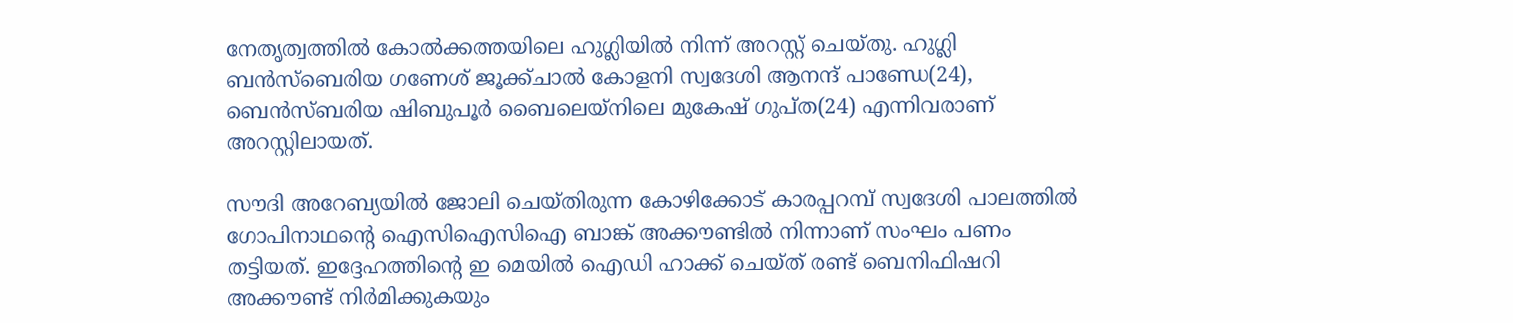നേതൃത്വത്തില്‍ കോല്‍ക്കത്തയിലെ ഹുഗ്ലിയില്‍ നിന്ന് അറസ്റ്റ് ചെയ്തു. ഹുഗ്ലി ബന്‍സ്‌ബെരിയ ഗണേശ് ജൂക്ക്ചാല്‍ കോളനി സ്വദേശി ആനന്ദ് പാണ്ഡേ(24), ബെന്‍സ്ബരിയ ഷിബുപൂര്‍ ബൈലെയ്‌നിലെ മുകേഷ് ഗുപ്ത(24) എന്നിവരാണ് അറസ്റ്റിലായത്.

സൗദി അറേബ്യയില്‍ ജോലി ചെയ്തിരുന്ന കോഴിക്കോട് കാരപ്പറമ്പ് സ്വദേശി പാലത്തില്‍ ഗോപിനാഥന്റെ ഐസിഐസിഐ ബാങ്ക് അക്കൗണ്ടില്‍ നിന്നാണ് സംഘം പണം തട്ടിയത്. ഇദ്ദേഹത്തിന്റെ ഇ മെയില്‍ ഐഡി ഹാക്ക് ചെയ്ത് രണ്ട് ബെനിഫിഷറി അക്കൗണ്ട് നിര്‍മിക്കുകയും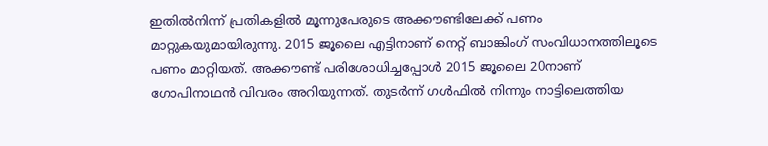ഇതില്‍നിന്ന് പ്രതികളില്‍ മൂന്നുപേരുടെ അക്കൗണ്ടിലേക്ക് പണം മാറ്റുകയുമായിരുന്നു. 2015 ജൂലൈ എട്ടിനാണ് നെറ്റ് ബാങ്കിംഗ് സംവിധാനത്തിലൂടെ പണം മാറ്റിയത്. അക്കൗണ്ട് പരിശോധിച്ചപ്പോള്‍ 2015 ജൂലൈ 20നാണ് ഗോപിനാഥന്‍ വിവരം അറിയുന്നത്. തുടര്‍ന്ന് ഗള്‍ഫില്‍ നിന്നും നാട്ടിലെത്തിയ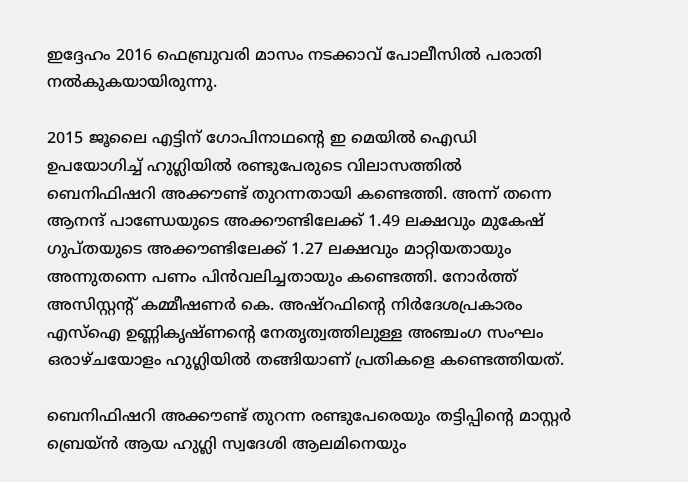ഇദ്ദേഹം 2016 ഫെബ്രുവരി മാസം നടക്കാവ് പോലീസില്‍ പരാതി നല്‍കുകയായിരുന്നു.

2015 ജൂലൈ എട്ടിന് ഗോപിനാഥന്റെ ഇ മെയില്‍ ഐഡി ഉപയോഗിച്ച് ഹുഗ്ലിയില്‍ രണ്ടുപേരുടെ വിലാസത്തില്‍ ബെനിഫിഷറി അക്കൗണ്ട് തുറന്നതായി കണ്ടെത്തി. അന്ന് തന്നെ ആനന്ദ് പാണ്ഡേയുടെ അക്കൗണ്ടിലേക്ക് 1.49 ലക്ഷവും മുകേഷ് ഗുപ്തയുടെ അക്കൗണ്ടിലേക്ക് 1.27 ലക്ഷവും മാറ്റിയതായും അന്നുതന്നെ പണം പിന്‍വലിച്ചതായും കണ്ടെത്തി. നോര്‍ത്ത് അസിസ്റ്റന്റ് കമ്മീഷണര്‍ കെ. അഷ്‌റഫിന്റെ നിര്‍ദേശപ്രകാരം എസ്‌ഐ ഉണ്ണികൃഷ്ണന്റെ നേതൃത്വത്തിലുള്ള അഞ്ചംഗ സംഘം ഒരാഴ്ചയോളം ഹുഗ്ലിയില്‍ തങ്ങിയാണ് പ്രതികളെ കണ്ടെത്തിയത്.

ബെനിഫിഷറി അക്കൗണ്ട് തുറന്ന രണ്ടുപേരെയും തട്ടിപ്പിന്റെ മാസ്റ്റര്‍ ബ്രെയ്ന്‍ ആയ ഹുഗ്ലി സ്വദേശി ആലമിനെയും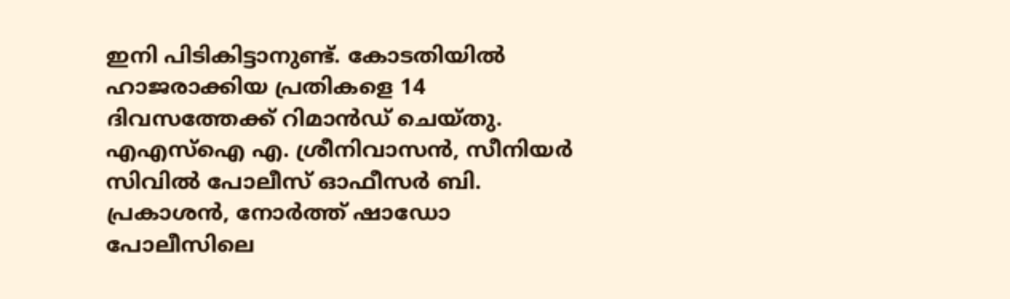ഇനി പിടികിട്ടാനുണ്ട്. കോടതിയില്‍ ഹാജരാക്കിയ പ്രതികളെ 14 ദിവസത്തേക്ക് റിമാന്‍ഡ് ചെയ്തു. എഎസ്‌ഐ എ. ശ്രീനിവാസന്‍, സീനിയര്‍ സിവില്‍ പോലീസ് ഓഫീസര്‍ ബി. പ്രകാശന്‍, നോര്‍ത്ത് ഷാഡോ പോലീസിലെ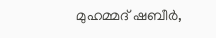മുഹമ്മദ് ഷബീര്‍,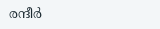രന്ദീര്‍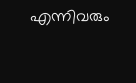എന്നിവരും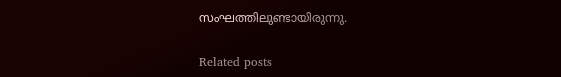സംഘത്തിലുണ്ടായിരുന്നു.

Related posts